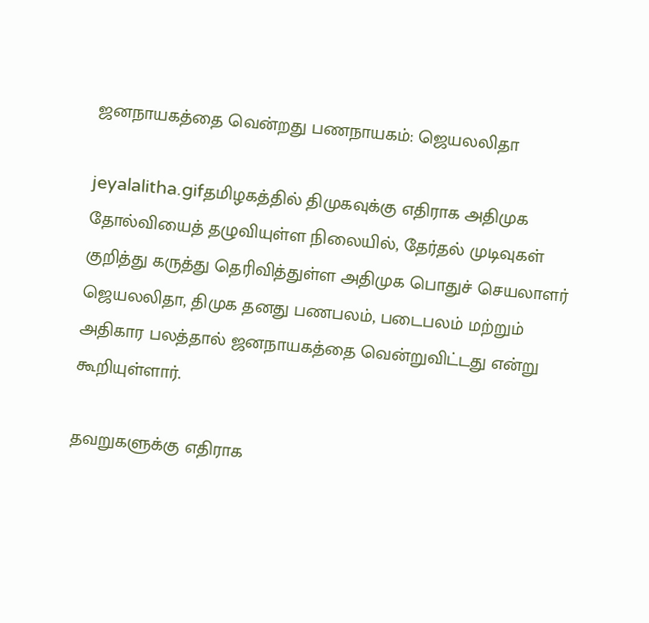ஜனநாயகத்தை வென்றது பணநாயகம்: ஜெயலலிதா

jeyalalitha.gifதமிழகத்தில் திமுகவுக்கு எதிராக அதிமுக தோல்வியைத் தழுவியுள்ள நிலையில், தேர்தல் முடிவுகள் குறித்து கருத்து தெரிவித்துள்ள அதிமுக பொதுச் செயலாளர் ஜெயலலிதா, திமுக தனது பணபலம், படைபலம் மற்றும் அதிகார பலத்தால் ஜனநாயகத்தை வென்றுவிட்டது என்று கூறியுள்ளார்.

தவறுகளுக்கு எதிராக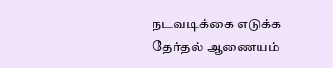நடவடிக்கை எடுக்க தேர்தல் ஆணையம்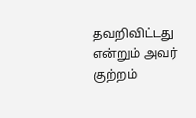தவறிவிட்டது என்றும் அவர் குற்றம்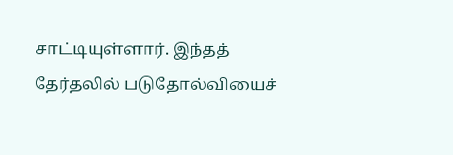சாட்டியுள்ளார். இந்தத் தேர்தலில் படுதோல்வியைச்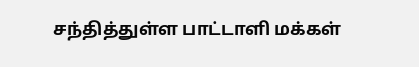சந்தித்துள்ள பாட்டாளி மக்கள்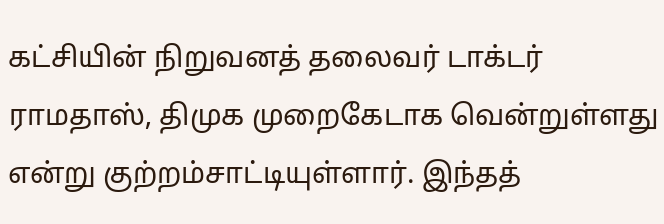கட்சியின் நிறுவனத் தலைவர் டாக்டர் ராமதாஸ், திமுக முறைகேடாக வென்றுள்ளது என்று குற்றம்சாட்டியுள்ளார். இந்தத்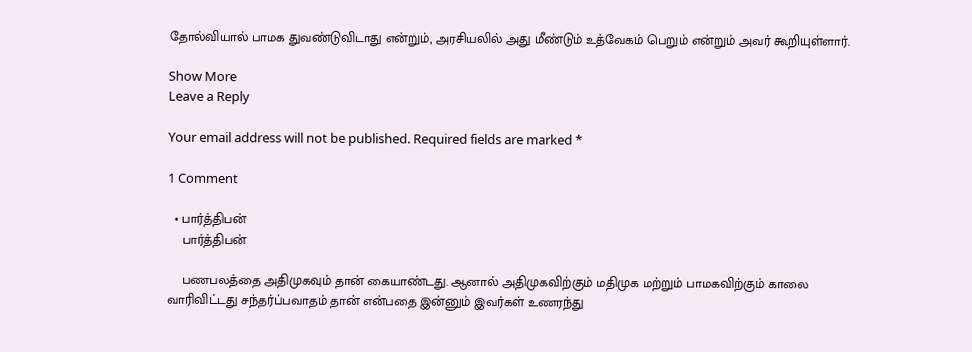தோல்வியால் பாமக துவண்டுவிடாது என்றும், அரசியலில் அது மீண்டும் உத்வேகம் பெறும் என்றும் அவர் கூறியுள்ளார்.

Show More
Leave a Reply

Your email address will not be published. Required fields are marked *

1 Comment

  • பார்த்திபன்
    பார்த்திபன்

    பணபலத்தை அதிமுகவும் தான் கையாண்டது. ஆனால் அதிமுகவிற்கும் மதிமுக மற்றும் பாமகவிற்கும் காலை வாரிவிட்டது சந்தர்ப்பவாதம் தான் என்பதை இன்னும் இவர்கள் உணரந்து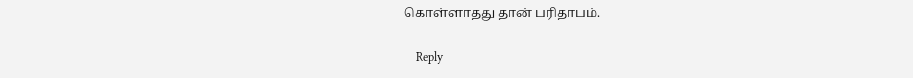கொள்ளாதது தான் பரிதாபம்.

    Reply